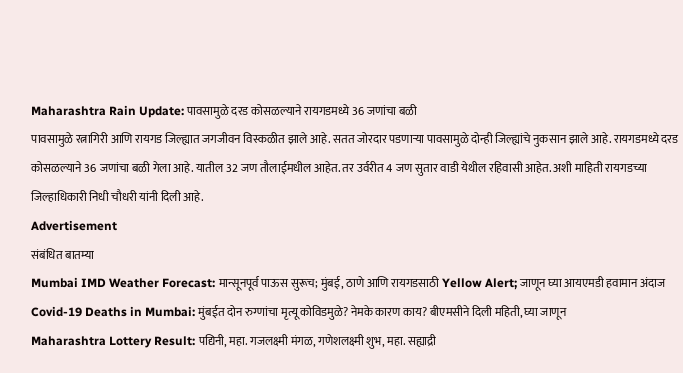Maharashtra Rain Update: पावसामुळे दरड कोसळल्याने रायगडमध्ये 36 जणांचा बळी
पावसामुळे रत्नागिरी आणि रायगड जिल्ह्यात जगजीवन विस्कळीत झाले आहे. सतत जोरदार पडणाऱ्या पावसामुळे दोन्ही जिल्ह्यांचे नुकसान झाले आहे. रायगडमध्ये दरड कोसळल्याने 36 जणांचा बळी गेला आहे. यातील 32 जण तौलाईमधील आहेत. तर उर्वरीत 4 जण सुतार वाडी येथील रहिवासी आहेत. अशी माहिती रायगडच्या जिल्हाधिकारी निधी चौधरी यांनी दिली आहे.
Advertisement
संबंधित बातम्या
Mumbai IMD Weather Forecast: मान्सूनपूर्व पाऊस सुरूच; मुंबई, ठाणे आणि रायगडसाठी Yellow Alert; जाणून घ्या आयएमडी हवामान अंदाज
Covid-19 Deaths in Mumbai: मुंबईत दोन रुग्णांचा मृत्यू कोविडमुळे? नेमके कारण काय? बीएमसीने दिली महिती, घ्या जाणून
Maharashtra Lottery Result: पद्यिनी, महा. गजलक्ष्मी मंगळ, गणेशलक्ष्मी शुभ, महा. सह्याद्री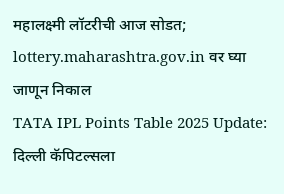महालक्ष्मी लॉटरीची आज सोडत; lottery.maharashtra.gov.in वर घ्या जाणून निकाल
TATA IPL Points Table 2025 Update: दिल्ली कॅपिटल्सला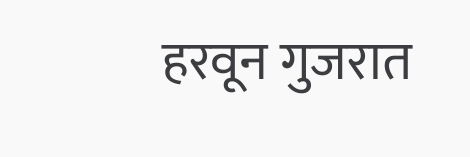हरवून गुजरात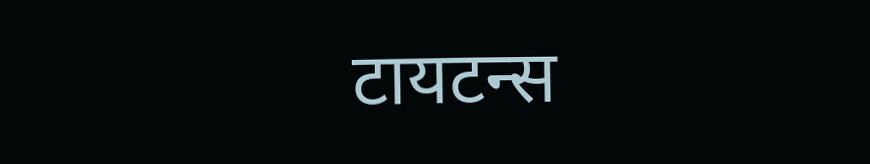टायटन्स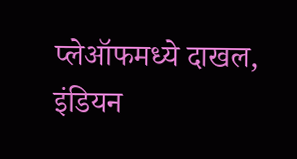प्लेऑफमध्ये दाखल, इंडियन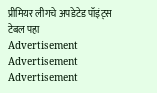प्रीमियर लीगचे अपडेटेड पॉइंट्स टेबल पहा
Advertisement
Advertisement
Advertisement